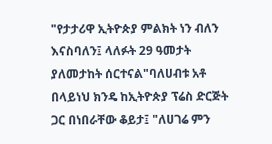"የታታሪዋ ኢትዮጵያ ምልክት ነን ብለን እናስባለን፤ ላለፉት 29 ዓመታት ያለመታከት ሰርተናል"ባለሀብቱ አቶ በላይነህ ክንዴ ከኢትዮጵያ ፕሬስ ድርጅት ጋር በነበራቸው ቆይታ፤ "ለሀገሬ ምን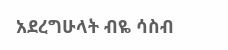አደረግሁላት ብዬ ሳስብ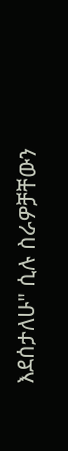እደሰታለሁ" ሲሉ ስራዎቻቸውን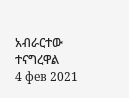አብራርተው ተናግረዋል
4 фев 2021